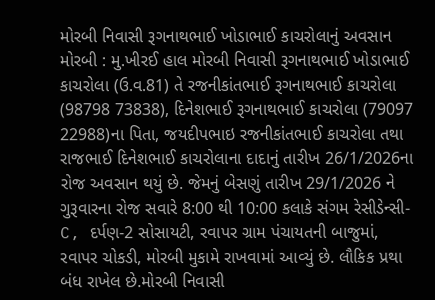મોરબી નિવાસી રૂગનાથભાઈ ખોડાભાઈ કાચરોલાનું અવસાન મોરબી : મુ.ખીરઈ હાલ મોરબી નિવાસી રૂગનાથભાઈ ખોડાભાઈ કાચરોલા (ઉ.વ.81) તે રજનીકાંતભાઈ રૂગનાથભાઈ કાચરોલા (98798 73838), દિનેશભાઈ રૂગનાથભાઈ કાચરોલા (79097 22988)ના પિતા, જયદીપભાઇ રજનીકાંતભાઈ કાચરોલા તથા રાજભાઈ દિનેશભાઈ કાચરોલાના દાદાનું તારીખ 26/1/2026ના રોજ અવસાન થયું છે. જેમનું બેસણું તારીખ 29/1/2026 ને ગુરૂવારના રોજ સવારે 8:00 થી 10:00 કલાકે સંગમ રેસીડેન્સી-C, દર્પણ-2 સોસાયટી, રવાપર ગ્રામ પંચાયતની બાજુમાં, રવાપર ચોકડી, મોરબી મુકામે રાખવામાં આવ્યું છે. લૌકિક પ્રથા બંધ રાખેલ છે.મોરબી નિવાસી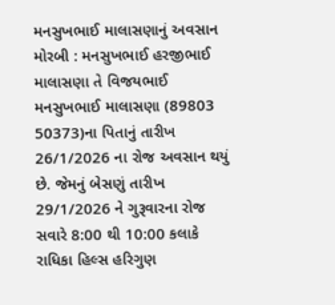મનસુખભાઈ માલાસણાનું અવસાન મોરબી : મનસુખભાઈ હરજીભાઈ માલાસણા તે વિજયભાઈ મનસુખભાઈ માલાસણા (89803 50373)ના પિતાનું તારીખ 26/1/2026 ના રોજ અવસાન થયું છે. જેમનું બેસણું તારીખ 29/1/2026 ને ગુરૂવારના રોજ સવારે 8:00 થી 10:00 કલાકે રાધિકા હિલ્સ હરિગુણ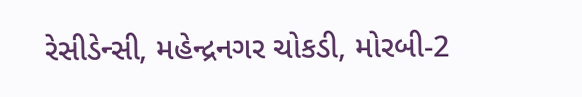રેસીડેન્સી, મહેન્દ્રનગર ચોકડી, મોરબી-2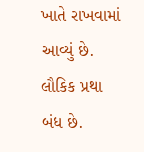ખાતે રાખવામાં આવ્યું છે. લૌકિક પ્રથા બંધ છે.